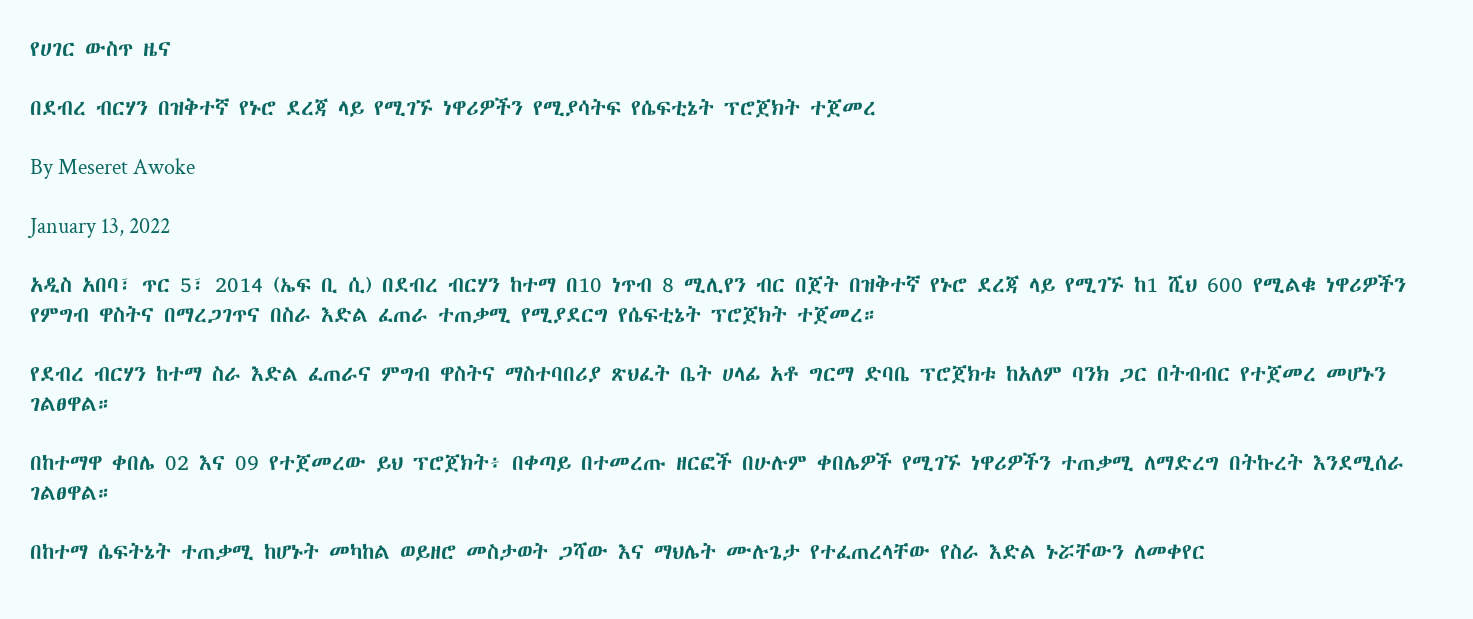የሀገር ውስጥ ዜና

በደብረ ብርሃን በዝቅተኛ የኑሮ ደረጃ ላይ የሚገኙ ነዋሪዎችን የሚያሳትፍ የሴፍቲኔት ፕሮጀክት ተጀመረ

By Meseret Awoke

January 13, 2022

አዲስ አበባ፣ ጥር 5፣ 2014 (ኤፍ ቢ ሲ) በደብረ ብርሃን ከተማ በ10 ነጥብ 8 ሚሊየን ብር በጀት በዝቅተኛ የኑሮ ደረጃ ላይ የሚገኙ ከ1 ሺህ 600 የሚልቁ ነዋሪዎችን የምግብ ዋስትና በማረጋገጥና በስራ እድል ፈጠራ ተጠቃሚ የሚያደርግ የሴፍቲኔት ፕሮጀክት ተጀመረ።

የደብረ ብርሃን ከተማ ስራ እድል ፈጠራና ምግብ ዋስትና ማስተባበሪያ ጽህፈት ቤት ሀላፊ አቶ ግርማ ድባቤ ፕሮጀክቱ ከአለም ባንክ ጋር በትብብር የተጀመረ መሆኑን ገልፀዋል።

በከተማዋ ቀበሌ 02 እና 09 የተጀመረው ይህ ፕሮጀክት፥ በቀጣይ በተመረጡ ዘርፎች በሁሉም ቀበሌዎች የሚገኙ ነዋሪዎችን ተጠቃሚ ለማድረግ በትኩረት እንደሚሰራ ገልፀዋል።

በከተማ ሴፍትኔት ተጠቃሚ ከሆኑት መካከል ወይዘሮ መስታወት ጋሻው እና ማህሌት ሙሉጌታ የተፈጠረላቸው የስራ እድል ኑሯቸውን ለመቀየር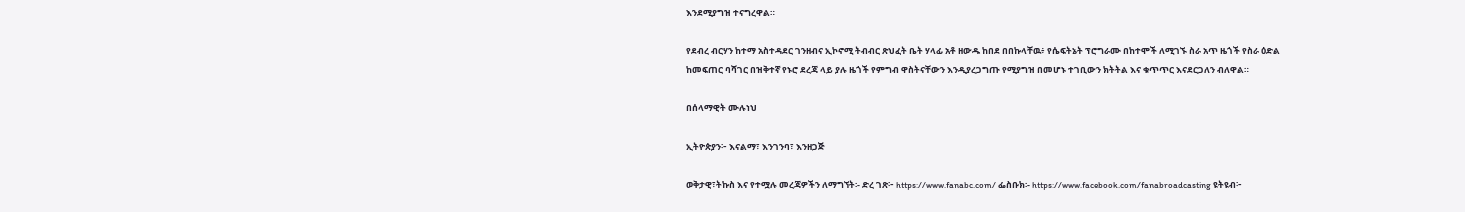እንደሚያግዝ ተናግረዋል።

የደብረ ብርሃን ከተማ አስተዳደር ገንዘብና ኢኮኖሚ ትብብር ጽህፈት ቤት ሃላፊ አቶ ዘውዱ ከበደ በበኩላቸዉ፥ የሴፍትኔት ፕሮግራሙ በከተሞች ለሚገኙ ስራ አጥ ዜጎች የስራ ዕድል ከመፍጠር ባሻገር በዝቅተኛ የኑሮ ደረጃ ላይ ያሉ ዜጎች የምግብ ዋስትናቸውን እንዲያረጋግጡ የሚያግዝ በመሆኑ ተገቢውን ክትትል እና ቁጥጥር እናደርጋለን ብለዋል።

በሰላማዊት ሙሉነህ

ኢትዮጵያን፦ እናልማ፣ እንገንባ፣ እንዘጋጅ

ወቅታዊ፣ትኩስ እና የተሟሉ መረጃዎችን ለማግኘት፡- ድረ ገጽ፦ https://www.fanabc.com/ ፌስቡክ፡- https://www.facebook.com/fanabroadcasting ዩትዩብ፦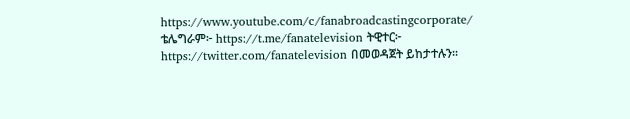https://www.youtube.com/c/fanabroadcastingcorporate/ ቴሌግራም፦ https://t.me/fanatelevision ትዊተር፦ https://twitter.com/fanatelevision በመወዳጀት ይከታተሉን፡፡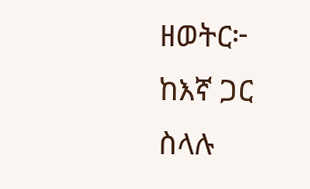ዘወትር፦ ከእኛ ጋር ስላሉ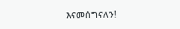እናመሰግናለን!